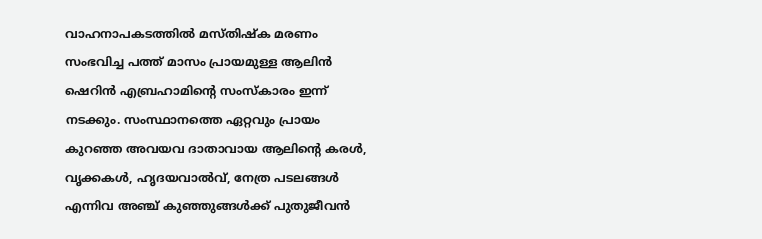വാഹനാപകടത്തിൽ മസ്തിഷ്ക മരണം സംഭവിച്ച പത്ത് മാസം പ്രായമുള്ള ആലിൻ ഷെറിൻ എബ്രഹാമിന്റെ സംസ്കാരം ഇന്ന് നടക്കും. സംസ്ഥാനത്തെ ഏറ്റവും പ്രായം കുറഞ്ഞ അവയവ ദാതാവായ ആലിന്റെ കരൾ, വൃക്കകൾ, ഹൃദയവാൽവ്, നേത്ര പടലങ്ങൾ എന്നിവ അഞ്ച് കുഞ്ഞുങ്ങൾക്ക് പുതുജീവൻ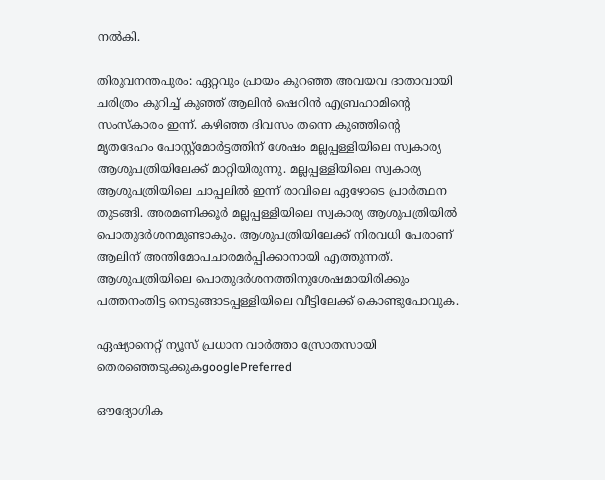നൽകി.

തിരുവനന്തപുരം: ഏറ്റവും പ്രായം കുറഞ്ഞ അവയവ ദാതാവായി ചരിത്രം കുറിച്ച് കുഞ്ഞ് ആലിൻ ഷെറിൻ എബ്രഹാമിന്റെ സംസ്കാരം ഇന്ന്. കഴിഞ്ഞ ദിവസം തന്നെ കുഞ്ഞിന്റെ മൃതദേഹം പോസ്റ്റ്മോർട്ടത്തിന് ശേഷം മല്ലപ്പള്ളിയിലെ സ്വകാര്യ ആശുപത്രിയിലേക്ക് മാറ്റിയിരുന്നു. മല്ലപ്പള്ളിയിലെ സ്വകാര്യ ആശുപത്രിയിലെ ചാപ്പലിൽ ഇന്ന് രാവിലെ ഏഴോടെ പ്രാർത്ഥന തുടങ്ങി. അരമണിക്കൂർ മല്ലപ്പള്ളിയിലെ സ്വകാര്യ ആശുപത്രിയിൽ പൊതുദർശനമുണ്ടാകും. ആശുപത്രിയിലേക്ക് നിരവധി പേരാണ് ആലിന് അന്തിമോപചാരമര്‍പ്പിക്കാനായി എത്തുന്നത്. ആശുപത്രിയിലെ പൊതുദര്‍ശനത്തിനുശേഷമായിരിക്കും പത്തനംതിട്ട നെടുങ്ങാടപ്പള്ളിയിലെ വീട്ടിലേക്ക് കൊണ്ടുപോവുക.

ഏഷ്യാനെറ്റ് ന്യൂസ് പ്രധാന വാർത്താ സ്രോതസായി തെരഞ്ഞെടുക്കുകgooglePreferred

ഔദ്യോഗിക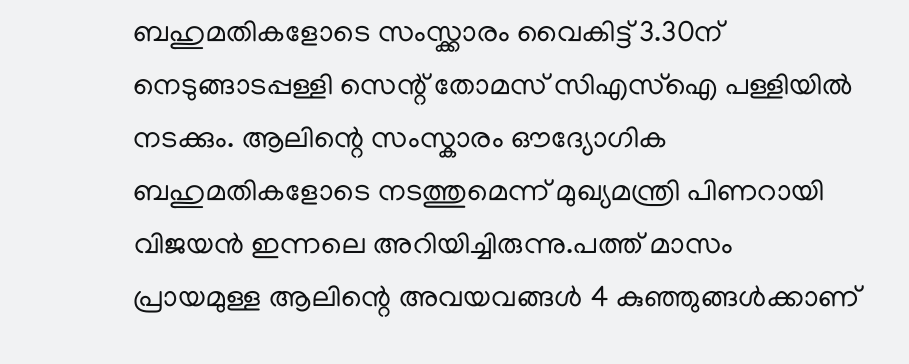ബഹുമതികളോടെ സംസ്ക്കാരം വൈകിട്ട് 3.30ന് നെടുങ്ങാടപ്പള്ളി സെന്റ് തോമസ് സിഎസ്ഐ പള്ളിയിൽ നടക്കും. ആലിന്റെ സംസ്കാരം ഔദ്യോഗിക ബഹുമതികളോടെ നടത്തുമെന്ന് മുഖ്യമന്ത്രി പിണറായി വിജയൻ ഇന്നലെ അറിയിച്ചിരുന്നു.പത്ത് മാസം പ്രായമുള്ള ആലിന്റെ അവയവങ്ങൾ 4 കുഞ്ഞുങ്ങൾക്കാണ്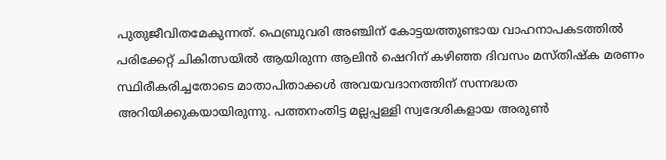പുതുജീവിതമേകുന്നത്. ഫെബ്രുവരി അഞ്ചിന് കോട്ടയത്തുണ്ടായ വാഹനാപകടത്തിൽ പരിക്കേറ്റ് ചികിത്സയിൽ ആയിരുന്ന ആലിൻ ഷെറിന് കഴിഞ്ഞ ദിവസം മസ്തിഷ്ക മരണം സ്ഥിരീകരിച്ചതോടെ മാതാപിതാക്കൾ അവയവദാനത്തിന് സന്നദ്ധത അറിയിക്കുകയായിരുന്നു. പത്തനംതിട്ട മല്ലപ്പള്ളി സ്വദേശികളായ അരുൺ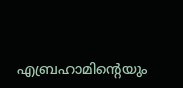എബ്രഹാമിന്റെയും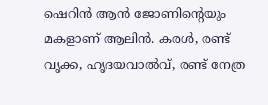ഷെറിൻ ആൻ ജോണിന്റെയും മകളാണ് ആലിൻ. കരൾ, രണ്ട് വൃക്ക, ഹൃദയവാൽവ്, രണ്ട് നേത്ര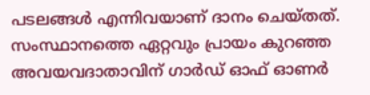പടലങ്ങൾ എന്നിവയാണ് ദാനം ചെയ്തത്. സംസ്ഥാനത്തെ ഏറ്റവും പ്രായം കുറഞ്ഞ അവയവദാതാവിന് ഗാർഡ് ഓഫ് ഓണർ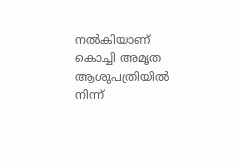നൽകിയാണ് കൊച്ചി അമൃത ആശുപത്രിയിൽ നിന്ന്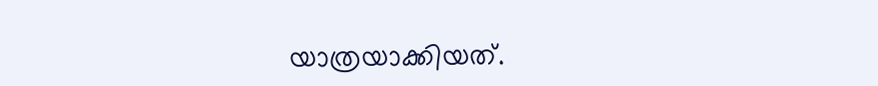യാത്രയാക്കിയത്.